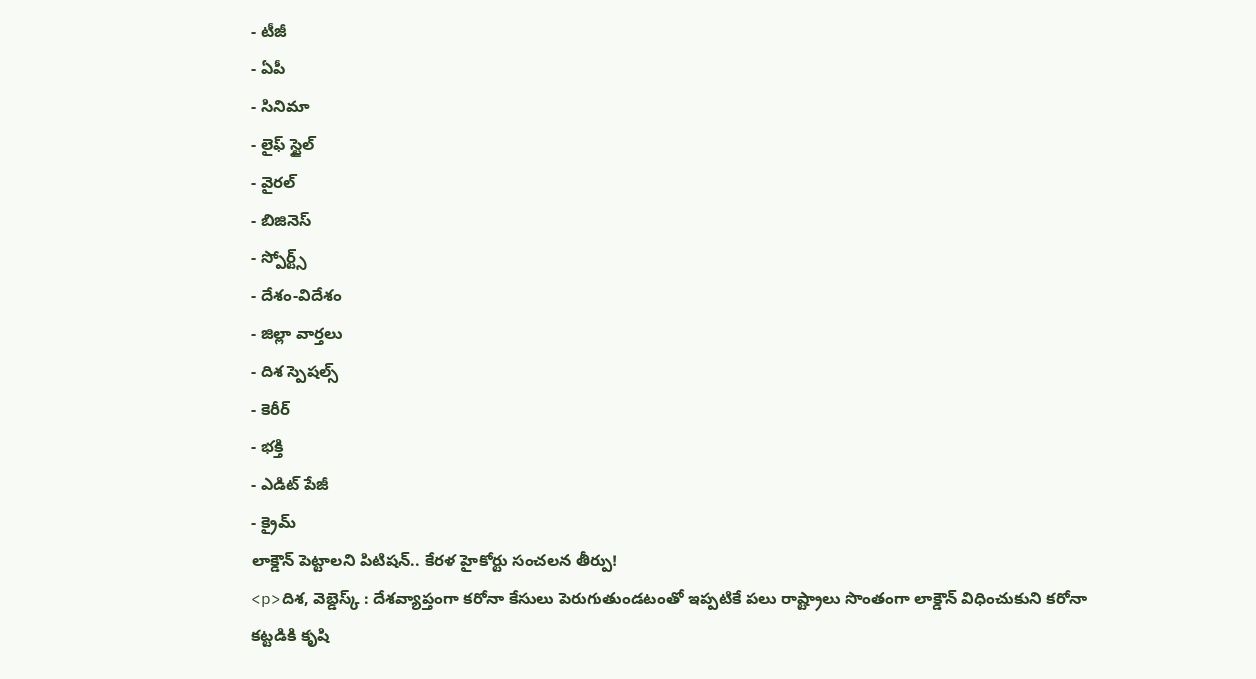- టీజీ
- ఏపీ
- సినిమా
- లైఫ్ స్టైల్
- వైరల్
- బిజినెస్
- స్పోర్ట్స్
- దేశం-విదేశం
- జిల్లా వార్తలు
- దిశ స్పెషల్స్
- కెరీర్
- భక్తి
- ఎడిట్ పేజీ
- క్రైమ్
లాక్డౌన్ పెట్టాలని పిటిషన్.. కేరళ హైకోర్టు సంచలన తీర్పు!
<p>దిశ, వెబ్డెస్క్ : దేశవ్యాప్తంగా కరోనా కేసులు పెరుగుతుండటంతో ఇప్పటికే పలు రాష్ట్రాలు సొంతంగా లాక్డౌన్ విధించుకుని కరోనా కట్టడికి కృషి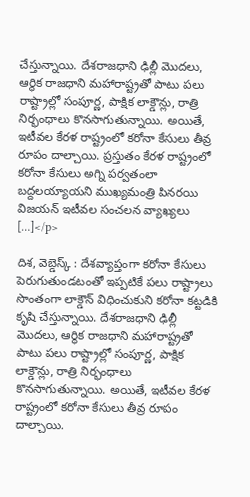చేస్తున్నాయి. దేశరాజధాని ఢిల్లీ మొదలు, ఆర్థిక రాజధాని మహారాష్ట్రతో పాటు పలు రాష్ట్రాల్లో సంపూర్ణ, పాక్షిక లాక్డౌన్లు, రాత్రి నిర్భంధాలు కొనసాగుతున్నాయి. అయితే, ఇటీవల కేరళ రాష్ట్రంలో కరోనా కేసులు తీవ్ర రూపం దాల్చాయి. ప్రస్తుతం కేరళ రాష్ట్రంలో కరోనా కేసులు అగ్ని పర్వతంలా బద్దలయ్యాయని ముఖ్యమంత్రి పినరయి విజయన్ ఇటీవల సంచలన వ్యాఖ్యలు […]</p>

దిశ, వెబ్డెస్క్ : దేశవ్యాప్తంగా కరోనా కేసులు పెరుగుతుండటంతో ఇప్పటికే పలు రాష్ట్రాలు సొంతంగా లాక్డౌన్ విధించుకుని కరోనా కట్టడికి కృషి చేస్తున్నాయి. దేశరాజధాని ఢిల్లీ మొదలు, ఆర్థిక రాజధాని మహారాష్ట్రతో పాటు పలు రాష్ట్రాల్లో సంపూర్ణ, పాక్షిక లాక్డౌన్లు, రాత్రి నిర్భంధాలు కొనసాగుతున్నాయి. అయితే, ఇటీవల కేరళ రాష్ట్రంలో కరోనా కేసులు తీవ్ర రూపం దాల్చాయి.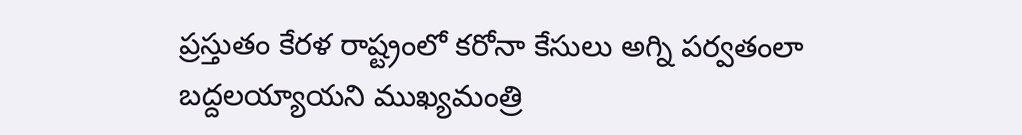ప్రస్తుతం కేరళ రాష్ట్రంలో కరోనా కేసులు అగ్ని పర్వతంలా బద్దలయ్యాయని ముఖ్యమంత్రి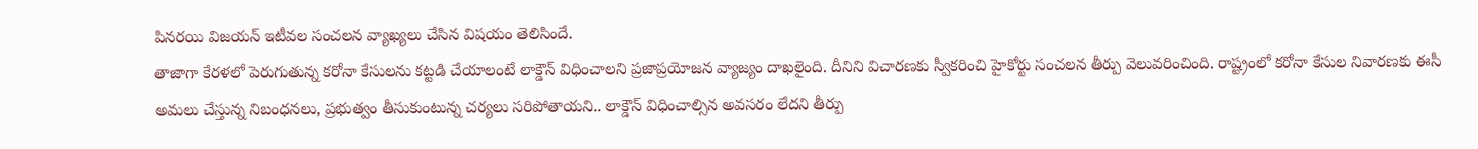పినరయి విజయన్ ఇటీవల సంచలన వ్యాఖ్యలు చేసిన విషయం తెలిసిందే.
తాజాగా కేరళలో పెరుగుతున్న కరోనా కేసులను కట్టడి చేయాలంటే లాక్డౌన్ విధించాలని ప్రజాప్రయోజన వ్యాజ్యం దాఖలైంది. దీనిని విచారణకు స్వీకరించి హైకోర్టు సంచలన తీర్పు వెలువరించింది. రాష్ట్రంలో కరోనా కేసుల నివారణకు ఈసీ అమలు చేస్తున్న నిబంధనలు, ప్రభుత్వం తీసుకుంటున్న చర్యలు సరిపోతాయని.. లాక్డౌన్ విధించాల్సిన అవసరం లేదని తీర్పు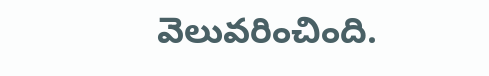వెలువరించింది.